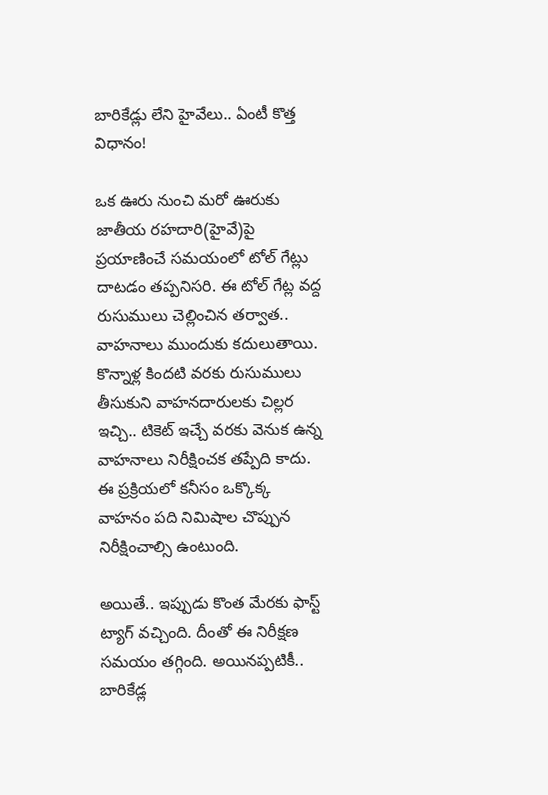బారికేడ్లు లేని హైవేలు.. ఏంటీ కొత్త విధానం!

ఒక ఊరు నుంచి మ‌రో ఊరుకు జాతీయ ర‌హ‌దారి(హైవే)పై ప్ర‌యాణించే స‌మ‌యంలో టోల్ గేట్లు దాట‌డం త‌ప్ప‌నిస‌రి. ఈ టోల్ గేట్ల వ‌ద్ద రుసుములు చెల్లించిన త‌ర్వాత‌.. వాహ‌నాలు ముందుకు క‌దులుతాయి. కొన్నాళ్ల కింద‌టి వ‌ర‌కు రుసుములు తీసుకుని వాహ‌న‌దారుల‌కు చిల్ల‌ర ఇచ్చి.. టికెట్ ఇచ్చే వ‌ర‌కు వెనుక ఉన్న వాహ‌నాలు నిరీక్షించ‌క త‌ప్పేది కాదు. ఈ ప్ర‌క్రియ‌లో క‌నీసం ఒక్కొక్క వాహ‌నం ప‌ది నిమిషాల చొప్పున నిరీక్షించాల్సి ఉంటుంది.

అయితే.. ఇప్పుడు కొంత మేర‌కు ఫాస్ట్ ట్యాగ్ వ‌చ్చింది. దీంతో ఈ నిరీక్ష‌ణ స‌మ‌యం త‌గ్గింది. అయిన‌ప్ప‌టికీ.. బారికేడ్ల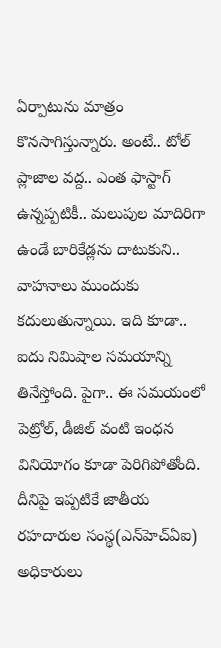ఏర్పాటును మాత్రం కొన‌సాగిస్తున్నారు. అంటే.. టోల్ ప్లాజాల వ‌ద్ద‌.. ఎంత ఫాస్టాగ్ ఉన్న‌ప్ప‌టికీ.. మ‌లుపుల మాదిరిగా ఉండే బారికేడ్ల‌ను దాటుకుని.. వాహ‌నాలు ముందుకు క‌దులుతున్నాయి. ఇది కూడా.. ఐదు నిమిషాల స‌మ‌యాన్ని తినేస్తోంది. పైగా.. ఈ స‌మ‌యంలో పెట్రోల్‌, డీజిల్ వంటి ఇంధ‌న వినియోగం కూడా పెరిగిపోతోంది. దీనిపై ఇప్ప‌టికే జాతీయ ర‌హ‌దారుల సంస్థ(ఎన్‌హెచ్ఏఐ) అధికారులు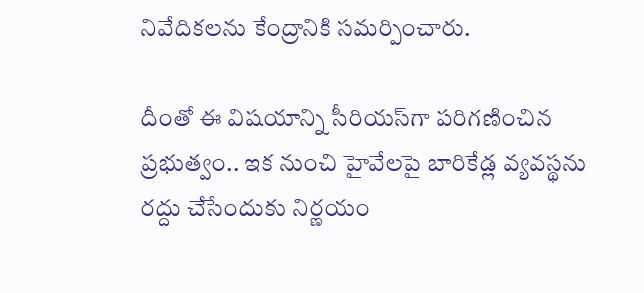నివేదిక‌ల‌ను కేంద్రానికి స‌మ‌ర్పించారు.

దీంతో ఈ విష‌యాన్ని సీరియ‌స్‌గా ప‌రిగ‌ణించిన ప్ర‌భుత్వం.. ఇక నుంచి హైవేల‌పై బారికేడ్ల వ్య‌వ‌స్థ‌ను ర‌ద్దు చేసేందుకు నిర్ణ‌యం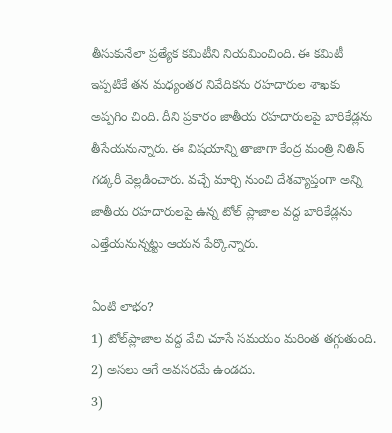తీసుకునేలా ప్ర‌త్యేక క‌మిటీని నియ‌మించింది. ఈ క‌మిటీ ఇప్ప‌టికే త‌న మ‌ధ్యంత‌ర నివేదిక‌ను ర‌హ‌దారుల శాఖ‌కు అప్ప‌గిం చింది. దీని ప్ర‌కారం జాతీయ ర‌హ‌దారుల‌పై బారికేడ్ల‌ను తీసేయ‌నున్నారు. ఈ విష‌యాన్ని తాజాగా కేంద్ర మంత్రి నితిన్ గ‌డ్క‌రీ వెల్ల‌డించారు. వ‌చ్చే మార్చి నుంచి దేశ‌వ్యాప్తంగా అన్ని జాతీయ ర‌హ‌దారుల‌పై ఉన్న టోల్ ప్లాజాల వ‌ద్ద బారికేడ్ల‌ను ఎత్తేయ‌నున్న‌ట్టు ఆయ‌న పేర్కొన్నారు.

ఏంటి లాభం?
1) టోల్‌ప్లాజాల వద్ద వేచి చూసే సమయం మ‌రింత త‌గ్గుతుంది.
2) అసలు ఆగే అవసరమే ఉండదు.
3)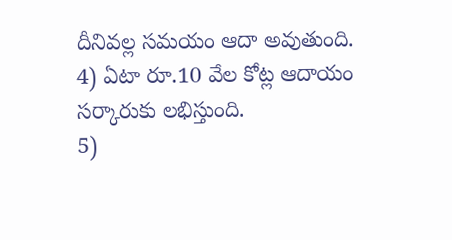దీనివల్ల సమయం ఆదా అవుతుంది.
4) ఏటా రూ.10 వేల కోట్ల ఆదాయం స‌ర్కారుకు ల‌భిస్తుంది.
5)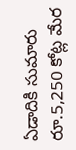ఏడాదికి సుమారు రూ.5,250 కోట్ల మేర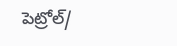పెట్రోల్‌/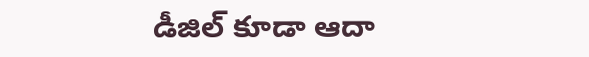డీజిల్‌ కూడా ఆదా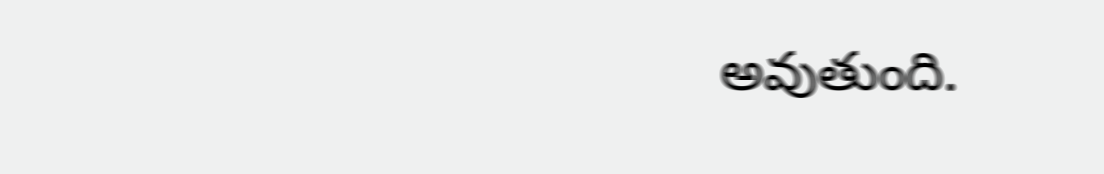అవుతుంది.